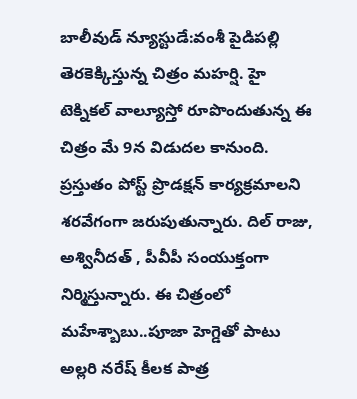బాలీవుడ్ న్యూస్టుడే:వంశీ పైడిపల్లి తెరకెక్కిస్తున్న చిత్రం మహర్షి. హై టెక్నికల్ వాల్యూస్తో రూపొందుతున్న ఈ చిత్రం మే 9న విడుదల కానుంది. ప్రస్తుతం పోస్ట్ ప్రొడక్షన్ కార్యక్రమాలని శరవేగంగా జరుపుతున్నారు. దిల్ రాజు, అశ్వినీదత్ , పీవీపీ సంయుక్తంగా నిర్మిస్తున్నారు. ఈ చిత్రంలో మహేశ్బాబు..పూజా హెగ్డెతో పాటు అల్లరి నరేష్ కీలక పాత్ర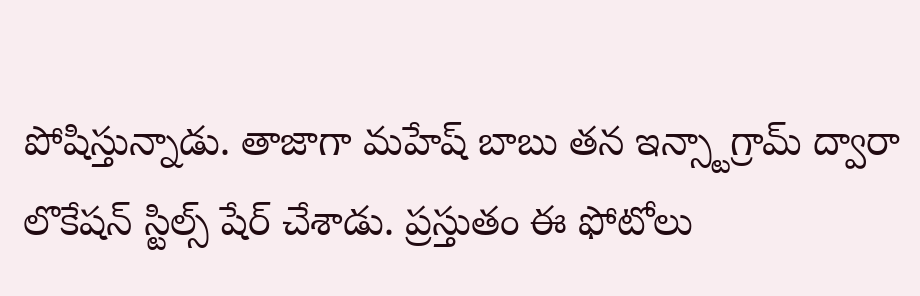పోషిస్తున్నాడు. తాజాగా మహేష్ బాబు తన ఇన్స్టాగ్రామ్ ద్వారా లొకేషన్ స్టిల్స్ షేర్ చేశాడు. ప్రస్తుతం ఈ ఫోటోలు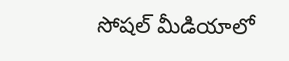సోషల్ మీడియాలో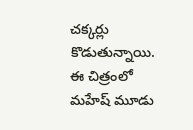చక్కర్లు కొడుతున్నాయి. ఈ చిత్రంలో మహేష్ మూడు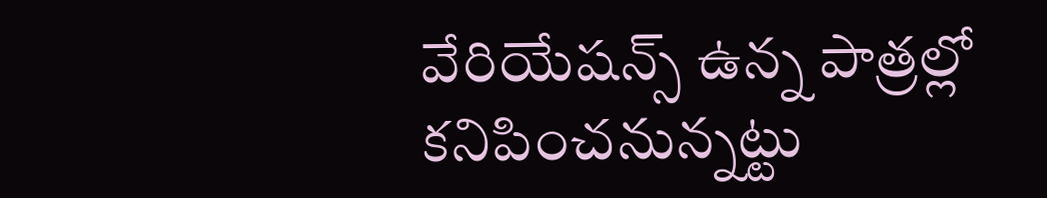వేరియేషన్స్ ఉన్న పాత్రల్లో కనిపించనున్నట్టు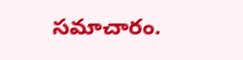సమాచారం.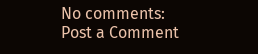No comments:
Post a Comment